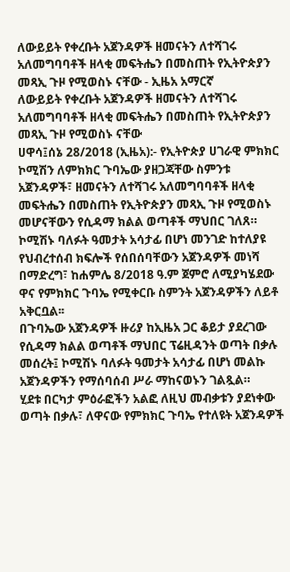ለውይይት የቀረቡት አጀንዳዎች ዘመናትን ለተሻገሩ አለመግባባቶች ዘላቂ መፍትሔን በመስጠት የኢትዮጵያን መጻኢ ጉዞ የሚወስኑ ናቸው - ኢዜአ አማርኛ
ለውይይት የቀረቡት አጀንዳዎች ዘመናትን ለተሻገሩ አለመግባባቶች ዘላቂ መፍትሔን በመስጠት የኢትዮጵያን መጻኢ ጉዞ የሚወስኑ ናቸው
ሀዋሳ፤ሰኔ 28/2018 (ኢዜአ):- የኢትዮጵያ ሀገራዊ ምክክር ኮሚሽን ለምክክር ጉባኤው ያዘጋጃቸው ስምንቱ አጀንዳዎች፣ ዘመናትን ለተሻገሩ አለመግባባቶች ዘላቂ መፍትሔን በመስጠት የኢትዮጵያን መጻኢ ጉዞ የሚወስኑ መሆናቸውን የሲዳማ ክልል ወጣቶች ማህበር ገለጸ።
ኮሚሽኑ ባለፉት ዓመታት አሳታፊ በሆነ መንገድ ከተለያዩ የህብረተሰብ ክፍሎች የሰበሰባቸውን አጀንዳዎች መነሻ በማድረግ፣ ከሐምሌ 8/2018 ዓ.ም ጀምሮ ለሚያካሄደው ዋና የምክክር ጉባኤ የሚቀርቡ ስምንት አጀንዳዎችን ለይቶ አቅርቧል፡፡
በጉባኤው አጀንዳዎች ዙሪያ ከኢዜአ ጋር ቆይታ ያደረገው የሲዳማ ክልል ወጣቶች ማህበር ፕሬዚዳንት ወጣት በቃሉ መሰረት፤ ኮሚሽኑ ባለፉት ዓመታት አሳታፊ በሆነ መልኩ አጀንዳዎችን የማሰባሰብ ሥራ ማከናወኑን ገልጿል።
ሂደቱ በርካታ ምዕራፎችን አልፎ ለዚህ መብቃቱን ያደነቀው ወጣት በቃሉ፣ ለዋናው የምክክር ጉባኤ የተለዩት አጀንዳዎች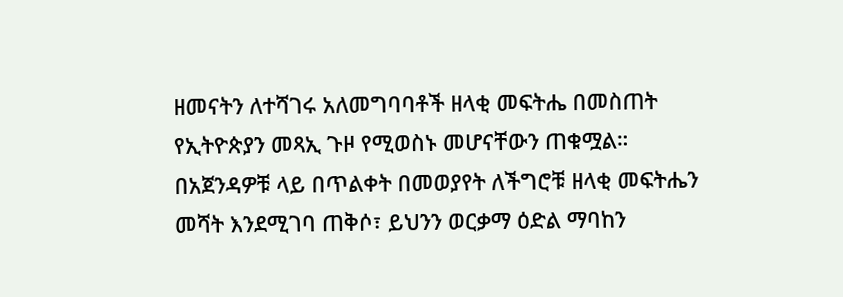ዘመናትን ለተሻገሩ አለመግባባቶች ዘላቂ መፍትሔ በመስጠት የኢትዮጵያን መጻኢ ጉዞ የሚወስኑ መሆናቸውን ጠቁሟል።
በአጀንዳዎቹ ላይ በጥልቀት በመወያየት ለችግሮቹ ዘላቂ መፍትሔን መሻት እንደሚገባ ጠቅሶ፣ ይህንን ወርቃማ ዕድል ማባከን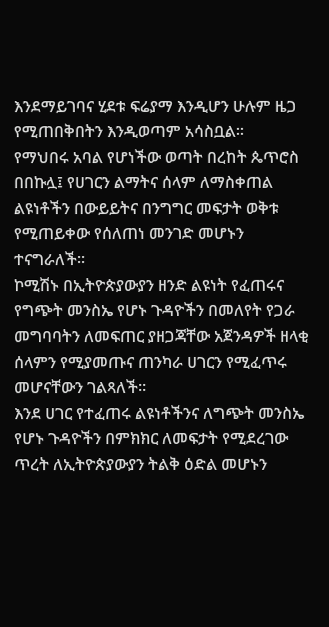እንደማይገባና ሂደቱ ፍሬያማ እንዲሆን ሁሉም ዜጋ የሚጠበቅበትን እንዲወጣም አሳስቧል፡፡
የማህበሩ አባል የሆነችው ወጣት በረከት ጴጥሮስ በበኩሏ፤ የሀገርን ልማትና ሰላም ለማስቀጠል ልዩነቶችን በውይይትና በንግግር መፍታት ወቅቱ የሚጠይቀው የሰለጠነ መንገድ መሆኑን ተናግራለች፡፡
ኮሚሽኑ በኢትዮጵያውያን ዘንድ ልዩነት የፈጠሩና የግጭት መንስኤ የሆኑ ጉዳዮችን በመለየት የጋራ መግባባትን ለመፍጠር ያዘጋጃቸው አጀንዳዎች ዘላቂ ሰላምን የሚያመጡና ጠንካራ ሀገርን የሚፈጥሩ መሆናቸውን ገልጻለች፡፡
እንደ ሀገር የተፈጠሩ ልዩነቶችንና ለግጭት መንስኤ የሆኑ ጉዳዮችን በምክክር ለመፍታት የሚደረገው ጥረት ለኢትዮጵያውያን ትልቅ ዕድል መሆኑን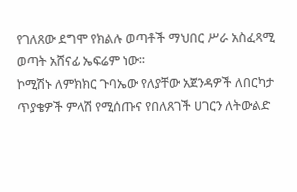የገለጸው ደግሞ የክልሉ ወጣቶች ማህበር ሥራ አስፈጻሚ ወጣት አሸናፊ ኤፍሬም ነው፡፡
ኮሚሽኑ ለምክክር ጉባኤው የለያቸው አጀንዳዎች ለበርካታ ጥያቄዎች ምላሽ የሚሰጡና የበለጸገች ሀገርን ለትውልድ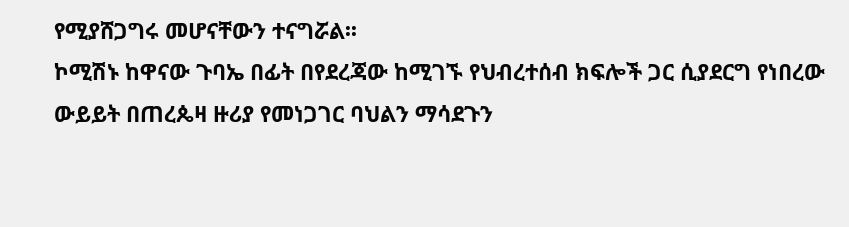የሚያሸጋግሩ መሆናቸውን ተናግሯል፡፡
ኮሚሽኑ ከዋናው ጉባኤ በፊት በየደረጃው ከሚገኙ የህብረተሰብ ክፍሎች ጋር ሲያደርግ የነበረው ውይይት በጠረጴዛ ዙሪያ የመነጋገር ባህልን ማሳደጉን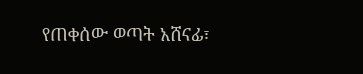የጠቀሰው ወጣት አሸናፊ፣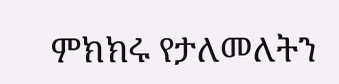ምክክሩ የታለመለትን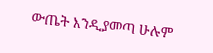ውጤት እንዲያመጣ ሁሉም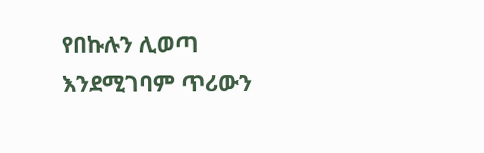የበኩሉን ሊወጣ እንደሚገባም ጥሪውን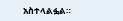አስተላልፏል።